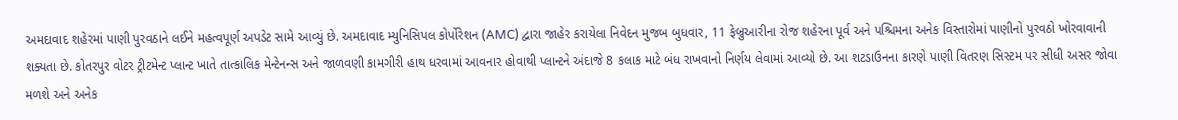અમદાવાદ શહેરમાં પાણી પુરવઠાને લઈને મહત્વપૂર્ણ અપડેટ સામે આવ્યું છે. અમદાવાદ મ્યુનિસિપલ કોર્પોરેશન (AMC) દ્વારા જાહેર કરાયેલા નિવેદન મુજબ બુધવાર, 11 ફેબ્રુઆરીના રોજ શહેરના પૂર્વ અને પશ્ચિમના અનેક વિસ્તારોમાં પાણીનો પુરવઠો ખોરવાવાની શક્યતા છે. કોતરપુર વોટર ટ્રીટમેન્ટ પ્લાન્ટ ખાતે તાત્કાલિક મેન્ટેનન્સ અને જાળવણી કામગીરી હાથ ધરવામાં આવનાર હોવાથી પ્લાન્ટને અંદાજે 8 કલાક માટે બંધ રાખવાનો નિર્ણય લેવામાં આવ્યો છે. આ શટડાઉનના કારણે પાણી વિતરણ સિસ્ટમ પર સીધી અસર જોવા મળશે અને અનેક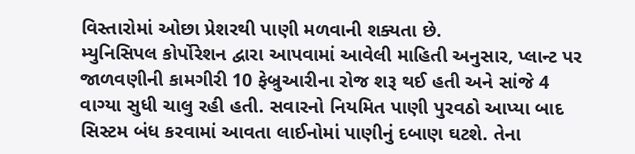વિસ્તારોમાં ઓછા પ્રેશરથી પાણી મળવાની શક્યતા છે.
મ્યુનિસિપલ કોર્પોરેશન દ્વારા આપવામાં આવેલી માહિતી અનુસાર, પ્લાન્ટ પર જાળવણીની કામગીરી 10 ફેબ્રુઆરીના રોજ શરૂ થઈ હતી અને સાંજે 4 વાગ્યા સુધી ચાલુ રહી હતી. સવારનો નિયમિત પાણી પુરવઠો આપ્યા બાદ સિસ્ટમ બંધ કરવામાં આવતા લાઈનોમાં પાણીનું દબાણ ઘટશે. તેના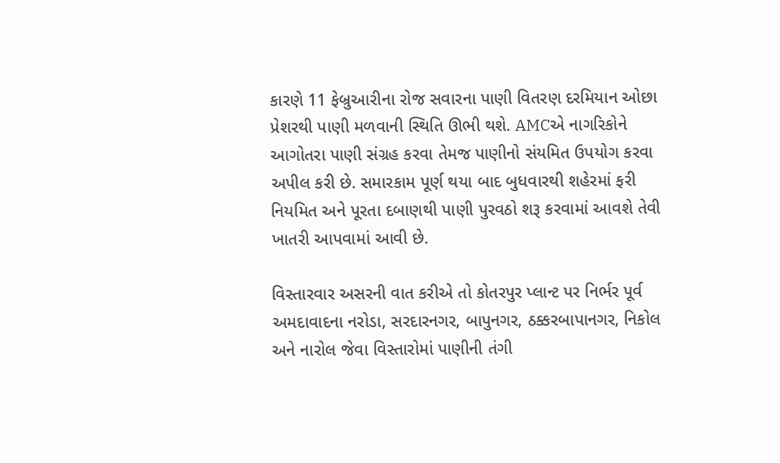કારણે 11 ફેબ્રુઆરીના રોજ સવારના પાણી વિતરણ દરમિયાન ઓછા પ્રેશરથી પાણી મળવાની સ્થિતિ ઊભી થશે. AMCએ નાગરિકોને આગોતરા પાણી સંગ્રહ કરવા તેમજ પાણીનો સંયમિત ઉપયોગ કરવા અપીલ કરી છે. સમારકામ પૂર્ણ થયા બાદ બુધવારથી શહેરમાં ફરી નિયમિત અને પૂરતા દબાણથી પાણી પુરવઠો શરૂ કરવામાં આવશે તેવી ખાતરી આપવામાં આવી છે.

વિસ્તારવાર અસરની વાત કરીએ તો કોતરપુર પ્લાન્ટ પર નિર્ભર પૂર્વ અમદાવાદના નરોડા, સરદારનગર, બાપુનગર, ઠક્કરબાપાનગર, નિકોલ અને નારોલ જેવા વિસ્તારોમાં પાણીની તંગી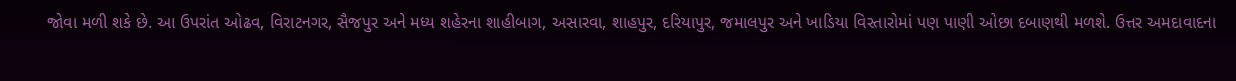જોવા મળી શકે છે. આ ઉપરાંત ઓઢવ, વિરાટનગર, સૈજપુર અને મધ્ય શહેરના શાહીબાગ, અસારવા, શાહપુર, દરિયાપુર, જમાલપુર અને ખાડિયા વિસ્તારોમાં પણ પાણી ઓછા દબાણથી મળશે. ઉત્તર અમદાવાદના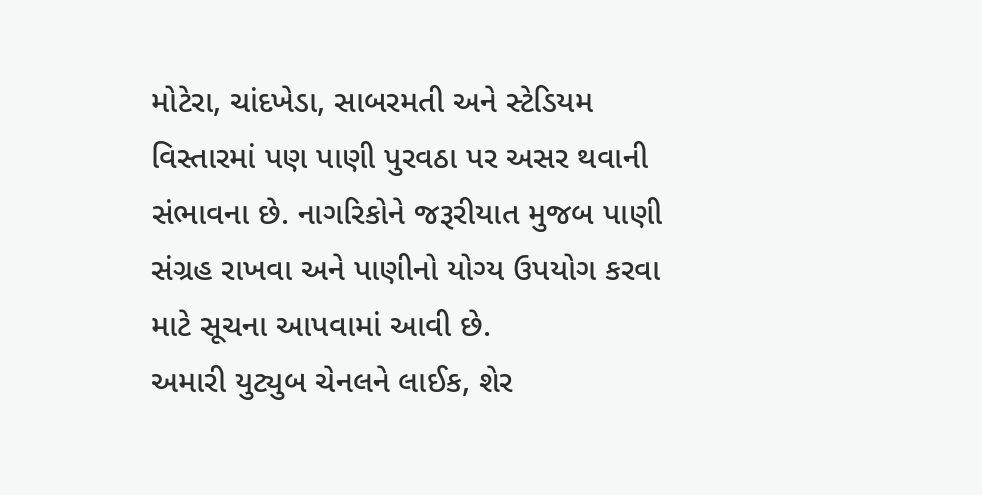મોટેરા, ચાંદખેડા, સાબરમતી અને સ્ટેડિયમ વિસ્તારમાં પણ પાણી પુરવઠા પર અસર થવાની સંભાવના છે. નાગરિકોને જરૂરીયાત મુજબ પાણી સંગ્રહ રાખવા અને પાણીનો યોગ્ય ઉપયોગ કરવા માટે સૂચના આપવામાં આવી છે.
અમારી યુટ્યુબ ચેનલને લાઈક, શેર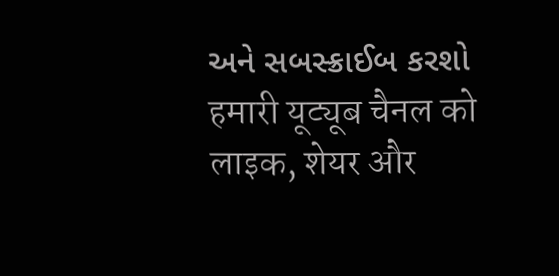અને સબસ્ક્રાઈબ કરશો
हमारी यूट्यूब चैनल को लाइक, शेयर और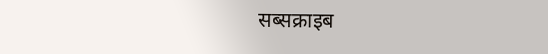सब्सक्राइब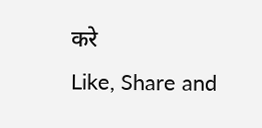करे
Like, Share and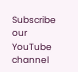Subscribe our YouTube channel